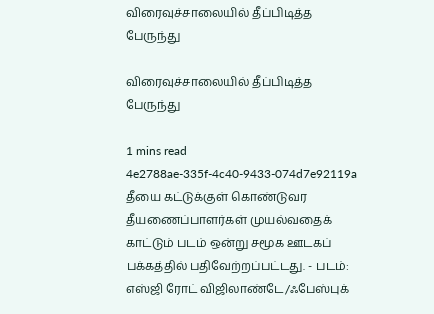விரைவுச்சாலையில் தீப்பிடித்த பேருந்து

விரைவுச்சாலையில் தீப்பிடித்த பேருந்து

1 mins read
4e2788ae-335f-4c40-9433-074d7e92119a
தீயை கட்டுக்குள் கொண்டுவர தீயணைப்பாளர்கள் முயல்வதைக் காட்டும் படம் ஒன்று சமூக ஊடகப் பக்கத்தில் பதிவேற்றப்பட்டது. - படம்: எஸ்ஜி ரோட் விஜிலாண்டே/ஃபேஸ்புக்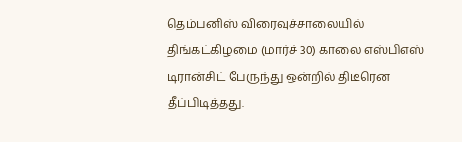தெம்பனிஸ் விரைவுச்சாலையில் திங்கட்கிழமை (மார்ச் 30) காலை எஸ்பிஎஸ் டிரான்சிட் பேருந்து ஒன்றில் திடீரென தீப்பிடித்தது.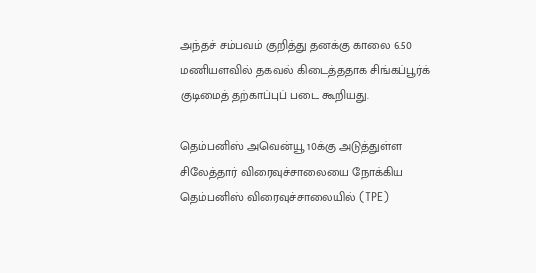அந்தச் சம்பவம் குறித்து தனக்கு காலை 6.50 மணியளவில் தகவல் கிடைத்ததாக சிங்கப்பூர்க் குடிமைத் தற்காப்புப் படை கூறியது.

தெம்பனிஸ் அவென்யூ 10க்கு அடுத்துள்ள சிலேத்தார் விரைவுச்சாலையை நோக்கிய தெம்பனிஸ் விரைவுச்சாலையில் (TPE)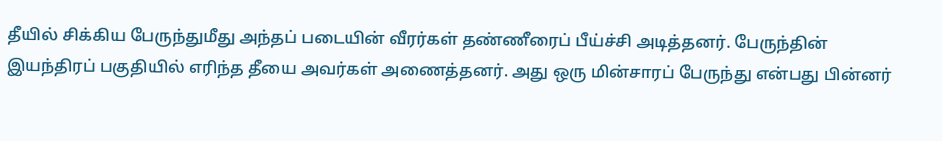தீயில் சிக்கிய பேருந்துமீது அந்தப் படையின் வீரர்கள் தண்ணீரைப் பீய்ச்சி அடித்தனர். பேருந்தின் இயந்திரப் பகுதியில் எரிந்த தீயை அவர்கள் அணைத்தனர். அது ஒரு மின்சாரப் பேருந்து என்பது பின்னர்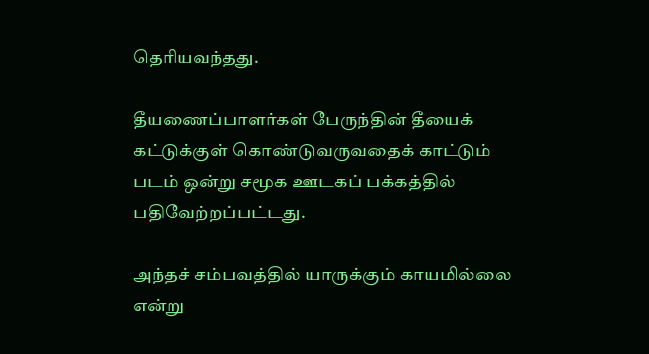தெரியவந்தது.

தீயணைப்பாளர்கள் பேருந்தின் தீயைக் கட்டுக்குள் கொண்டுவருவதைக் காட்டும் படம் ஒன்று சமூக ஊடகப் பக்கத்தில் பதிவேற்றப்பட்டது.

அந்தச் சம்பவத்தில் யாருக்கும் காயமில்லை என்று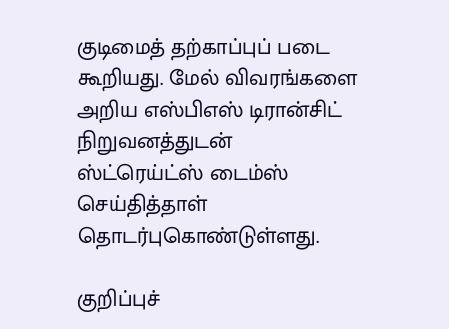குடிமைத் தற்காப்புப் படை கூறியது. மேல் விவரங்களை அறிய எஸ்பிஎஸ் டிரான்சிட் நிறுவனத்துடன் ஸ்ட்ரெய்ட்ஸ் டைம்ஸ் செய்தித்தாள் தொடர்புகொண்டுள்ளது.

குறிப்புச்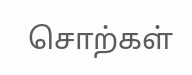சொற்கள்